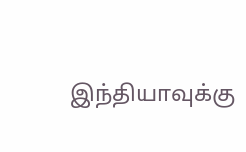இந்தியாவுக்கு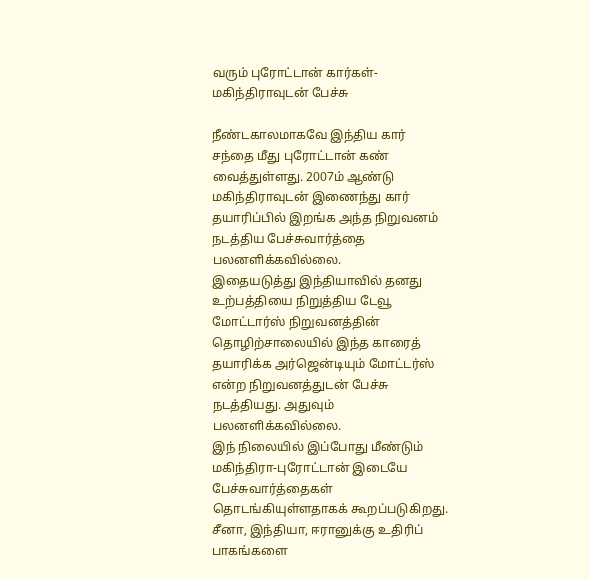வரும் புரோட்டான் கார்கள்-மகிந்திராவுடன் பேச்சு

நீண்டகாலமாகவே இந்திய கார் சந்தை மீது புரோட்டான் கண் வைத்துள்ளது. 2007ம் ஆண்டு மகிந்திராவுடன் இணைந்து கார் தயாரிப்பில் இறங்க அந்த நிறுவனம் நடத்திய பேச்சுவார்த்தை பலனளிக்கவில்லை.
இதையடுத்து இந்தியாவில் தனது உற்பத்தியை நிறுத்திய டேவூ மோட்டார்ஸ் நிறுவனத்தின் தொழிற்சாலையில் இந்த காரைத் தயாரிக்க அர்ஜென்டியும் மோட்டர்ஸ் என்ற நிறுவனத்துடன் பேச்சு நடத்தியது. அதுவும் பலனளிக்கவில்லை.
இந் நிலையில் இப்போது மீண்டும் மகிந்திரா-புரோட்டான் இடையே பேச்சுவார்த்தைகள் தொடங்கியுள்ளதாகக் கூறப்படுகிறது.
சீனா, இந்தியா, ஈரானுக்கு உதிரிப் பாகங்களை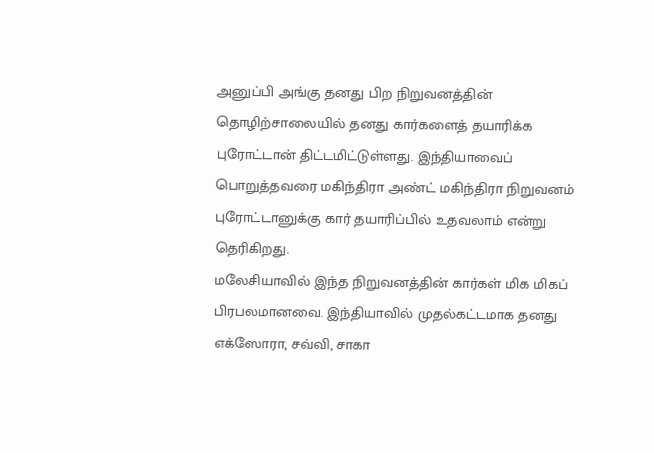அனுப்பி அங்கு தனது பிற நிறுவனத்தின் தொழிற்சாலையில் தனது கார்களைத் தயாரிக்க புரோட்டான் திட்டமிட்டுள்ளது. இந்தியாவைப் பொறுத்தவரை மகிந்திரா அண்ட் மகிந்திரா நிறுவனம் புரோட்டானுக்கு கார் தயாரிப்பில் உதவலாம் என்று தெரிகிறது.
மலேசியாவில் இந்த நிறுவனத்தின் கார்கள் மிக மிகப் பிரபலமானவை. இந்தியாவில் முதல்கட்டமாக தனது எக்ஸோரா, சவ்வி, சாகா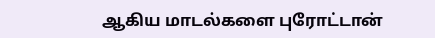ஆகிய மாடல்களை புரோட்டான்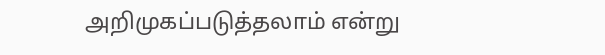அறிமுகப்படுத்தலாம் என்று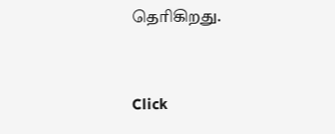தெரிகிறது.


Click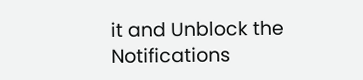it and Unblock the Notifications